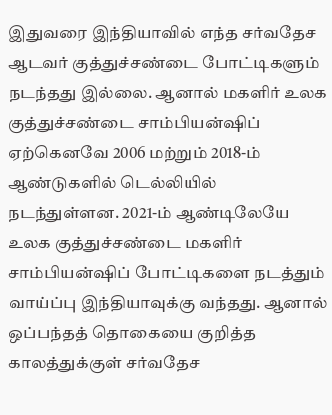இதுவரை இந்தியாவில் எந்த சர்வதேச ஆடவர் குத்துச்சண்டை போட்டிகளும் நடந்தது இல்லை. ஆனால் மகளிர் உலக குத்துச்சண்டை சாம்பியன்ஷிப் ஏற்கெனவே 2006 மற்றும் 2018-ம் ஆண்டுகளில் டெல்லியில் நடந்துள்ளன. 2021-ம் ஆண்டிலேயே உலக குத்துச்சண்டை மகளிர் சாம்பியன்ஷிப் போட்டிகளை நடத்தும் வாய்ப்பு இந்தியாவுக்கு வந்தது. ஆனால் ஒப்பந்தத் தொகையை குறித்த காலத்துக்குள் சர்வதேச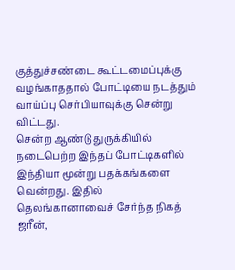குத்துச்சண்டை கூட்டமைப்புக்கு வழங்காததால் போட்டியை நடத்தும் வாய்ப்பு செர்பியாவுக்கு சென்று விட்டது.
சென்ற ஆண்டு துருக்கியில் நடைபெற்ற இந்தப் போட்டிகளில் இந்தியா மூன்று பதக்கங்களை வென்றது. இதில் தெலங்கானாவைச் சேர்ந்த நிகத் ஜரீன்,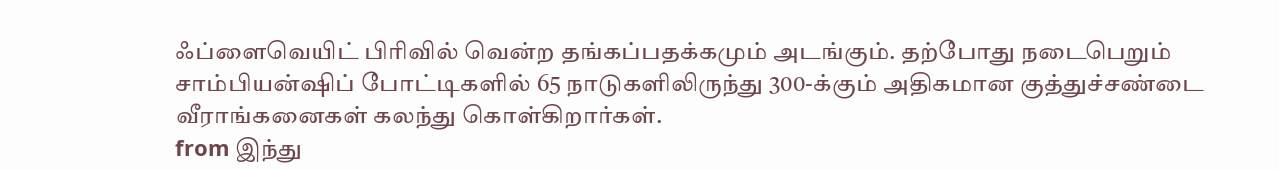ஃப்ளைவெயிட் பிரிவில் வென்ற தங்கப்பதக்கமும் அடங்கும். தற்போது நடைபெறும் சாம்பியன்ஷிப் போட்டிகளில் 65 நாடுகளிலிருந்து 300-க்கும் அதிகமான குத்துச்சண்டை வீராங்கனைகள் கலந்து கொள்கிறார்கள்.
from இந்து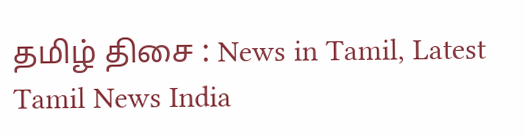தமிழ் திசை : News in Tamil, Latest Tamil News India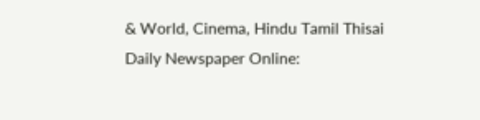& World, Cinema, Hindu Tamil Thisai Daily Newspaper Online: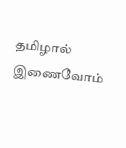தமிழால் இணைவோம்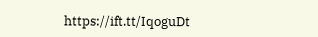https://ift.tt/IqoguDt